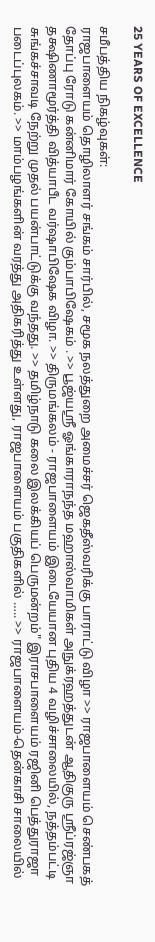25 YEARS OF EXCELLENCE

சமீபத்திய நிகழ்வுகள்:
ராஜபாளையம் தொழிலாளர் சங்கம் சார்பில், சமூக நலத்துறை அமைச்சர் ஜெகதீஸ்வரிக்கு பாராட்டு விழா >> ராஜபாளையம் செண்பகத் தோப்பு ரோடு கன்னிமார் கோயில் கும்பாபிஷேகம் . >> பூஜ்யஸ்ரீ ஓங்காராநந்த மஹாஸ்வாமிகள் அநுக்ரஹத்துடன் ஆதிகுரு ஸ்ரீப்ரஜ்ஞா தக்ஷிணாமூர்த்தி வித்யாபீட வர்ஷாபிஷேக விழா. >> திருமங்கலம் - ராஜபாளையம் இடையேயான புதிய 4 வழிச்சாலையில், நத்தம்பட்டி சுங்கச்சாவடி நேற்று முதல் பயன்பாட்டுக்கு வந்தது. >> தமிழ்நாடு கலை இலக்கியப் பெருமன்றம்" இராசபாளையம் ரஜினி பெத்துராஜா படைப்புலகம். >> மாம்பழங்களின் வரத்து அதிகரித்து உள்ளது, ராஜபாளையம் பகுதிகளில் ….. >> ராஜபாளையம்-தென்காசி சாலையில்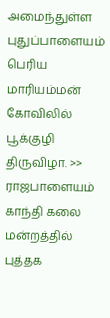அமைந்துள்ள புதுப்பாளையம் பெரிய மாரியம்மன் கோவிலில் பூக்குழி திருவிழா. >> ராஜபாளையம் காந்தி கலை மன்றத்தில் புத்தக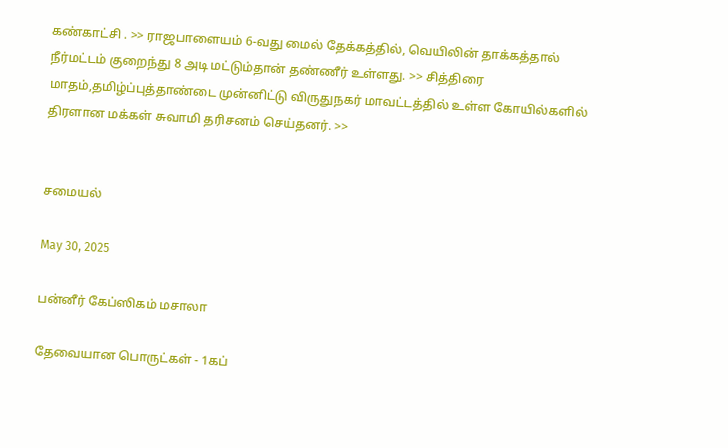கண்காட்சி . >> ராஜபாளையம் 6-வது மைல் தேக்கத்தில், வெயிலின் தாக்கத்தால் நீர்மட்டம் குறைந்து 8 அடி மட்டும்தான் தண்ணீர் உள்ளது. >> சித்திரை மாதம்,தமிழ்ப்புத்தாண்டை முன்னிட்டு விருதுநகர் மாவட்டத்தில் உள்ள கோயில்களில்  திரளான மக்கள் சுவாமி தரிசனம் செய்தனர். >>


சமையல்

May 30, 2025

பன்னீர் கேப்ஸிகம் மசாலா

தேவையான பொருட்கள் - 1கப்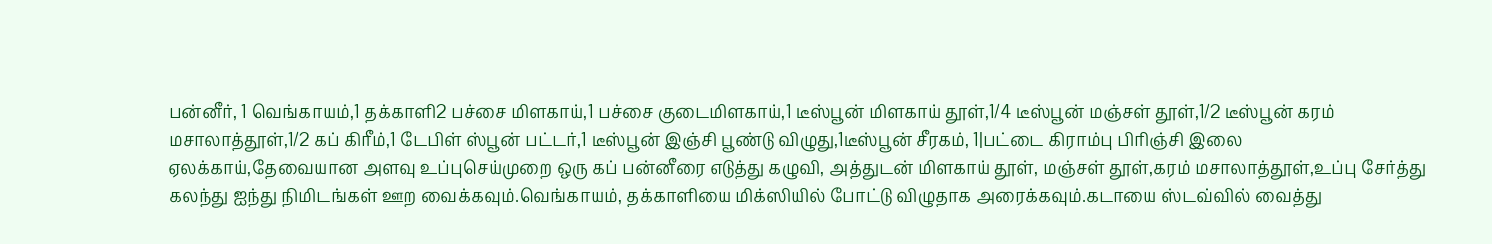பன்னீர், 1 வெங்காயம்,1 தக்காளி2 பச்சை மிளகாய்,1 பச்சை குடைமிளகாய்,1 டீஸ்பூன் மிளகாய் தூள்,1/4 டீஸ்பூன் மஞ்சள் தூள்,1/2 டீஸ்பூன் கரம் மசாலாத்தூள்,1/2 கப் கிரீம்,1 டேபிள் ஸ்பூன் பட்டர்,1 டீஸ்பூன் இஞ்சி பூண்டு விழுது,1டீஸ்பூன் சீரகம், 1|பட்டை கிராம்பு பிரிஞ்சி இலை ஏலக்காய்,தேவையான அளவு உப்புசெய்முறை ஒரு கப் பன்னீரை எடுத்து கழுவி, அத்துடன் மிளகாய் தூள், மஞ்சள் தூள்,கரம் மசாலாத்தூள்,உப்பு சேர்த்து கலந்து ஐந்து நிமிடங்கள் ஊற வைக்கவும்.வெங்காயம், தக்காளியை மிக்ஸியில் போட்டு விழுதாக அரைக்கவும்.கடாயை ஸ்டவ்வில் வைத்து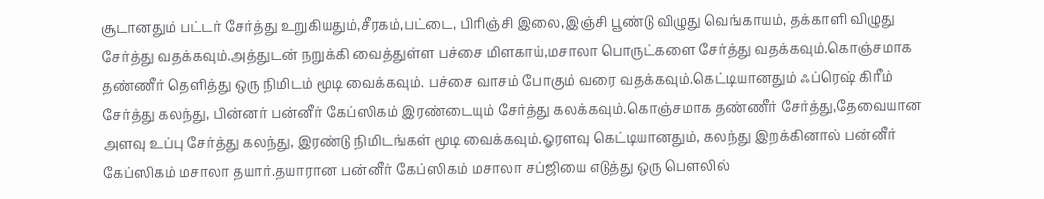சூடானதும் பட்டர் சேர்த்து உறுகியதும்,சீரகம்,பட்டை, பிரிஞ்சி இலை,இஞ்சி பூண்டு விழுது வெங்காயம், தக்காளி விழுது சேர்த்து வதக்கவும்.அத்துடன் நறுக்கி வைத்துள்ள பச்சை மிளகாய்,மசாலா பொருட்களை சேர்த்து வதக்கவும்.கொஞ்சமாக தண்ணீர் தெளித்து ஒரு நிமிடம் மூடி வைக்கவும். பச்சை வாசம் போகும் வரை வதக்கவும்.கெட்டியானதும் ஃப்ரெஷ் கிரீம் சேர்த்து கலந்து, பின்னர் பன்னீர் கேப்ஸிகம் இரண்டையும் சேர்த்து கலக்கவும்.கொஞ்சமாக தண்ணீர் சேர்த்து,தேவையான அளவு உப்பு சேர்த்து கலந்து, இரண்டு நிமிடங்கள் மூடி வைக்கவும்.ஓரளவு கெட்டியானதும், கலந்து இறக்கினால் பன்னீர் கேப்ஸிகம் மசாலா தயார்.தயாரான பன்னீர் கேப்ஸிகம் மசாலா சப்ஜியை எடுத்து ஒரு பௌலில்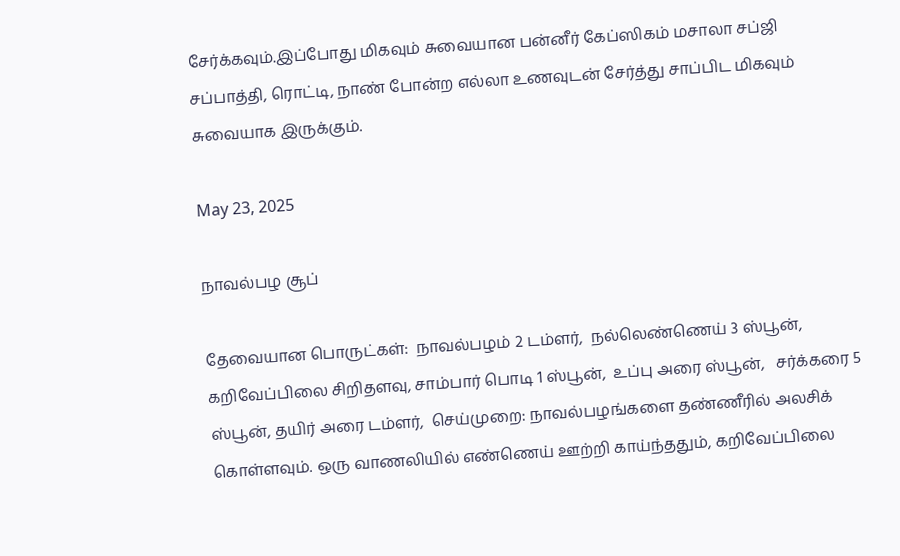சேர்க்கவும்.இப்போது மிகவும் சுவையான பன்னீர் கேப்ஸிகம் மசாலா சப்ஜி சப்பாத்தி, ரொட்டி, நாண் போன்ற எல்லா உணவுடன் சேர்த்து சாப்பிட மிகவும் சுவையாக இருக்கும்.

May 23, 2025

நாவல்பழ சூப்

தேவையான பொருட்கள்:  நாவல்பழம் 2 டம்ளர்,  நல்லெண்ணெய் 3 ஸ்பூன், கறிவேப்பிலை சிறிதளவு, சாம்பார் பொடி 1 ஸ்பூன்,  உப்பு அரை ஸ்பூன்,   சர்க்கரை 5 ஸ்பூன், தயிர் அரை டம்ளர்,  செய்முறை: நாவல்பழங்களை தண்ணீரில் அலசிக் கொள்ளவும். ஒரு வாணலியில் எண்ணெய் ஊற்றி காய்ந்ததும், கறிவேப்பிலை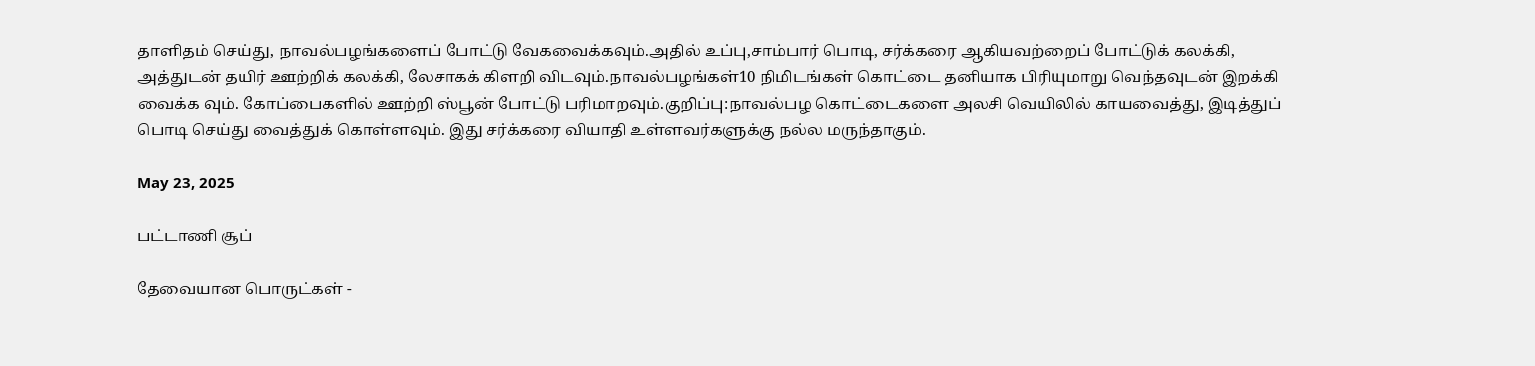தாளிதம் செய்து, நாவல்பழங்களைப் போட்டு வேகவைக்கவும்.அதில் உப்பு,சாம்பார் பொடி, சர்க்கரை ஆகியவற்றைப் போட்டுக் கலக்கி, அத்துடன் தயிர் ஊற்றிக் கலக்கி, லேசாகக் கிளறி விடவும்.நாவல்பழங்கள்10 நிமிடங்கள் கொட்டை தனியாக பிரியுமாறு வெந்தவுடன் இறக்கி வைக்க வும். கோப்பைகளில் ஊற்றி ஸ்பூன் போட்டு பரிமாறவும்.குறிப்பு:நாவல்பழ கொட்டைகளை அலசி வெயிலில் காயவைத்து, இடித்துப் பொடி செய்து வைத்துக் கொள்ளவும். இது சர்க்கரை வியாதி உள்ளவர்களுக்கு நல்ல மருந்தாகும்.

May 23, 2025

பட்டாணி சூப்

தேவையான பொருட்கள் -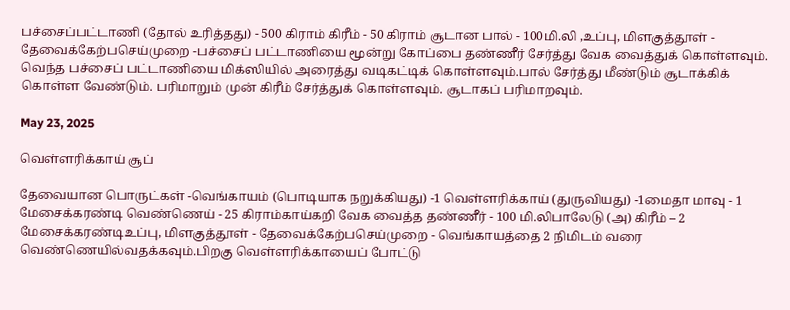பச்சைப்பட்டாணி (தோல் உரித்தது) - 500 கிராம் கிரீம் - 50 கிராம் சூடான பால் - 100மி.லி ,உப்பு, மிளகுத்தூள் - தேவைக்கேற்பசெய்முறை -பச்சைப் பட்டாணியை மூன்று கோப்பை தண்ணீர் சேர்த்து வேக வைத்துக் கொள்ளவும். வெந்த பச்சைப் பட்டாணியை மிக்ஸியில் அரைத்து வடிகட்டிக் கொள்ளவும்.பால் சேர்த்து மீண்டும் சூடாக்கிக் கொள்ள வேண்டும். பரிமாறும் முன் கிரீம் சேர்த்துக் கொள்ளவும். சூடாகப் பரிமாறவும்.

May 23, 2025

வெள்ளரிக்காய் சூப்

தேவையான பொருட்கள் -வெங்காயம் (பொடியாக நறுக்கியது) -1 வெள்ளரிக்காய் (துருவியது) -1மைதா மாவு - 1 மேசைக்கரண்டி வெண்ணெய் - 25 கிராம்காய்கறி வேக வைத்த தண்ணீர் - 100 மி.லிபாலேடு (அ) கிரீம் – 2 மேசைக்கரண்டிஉப்பு, மிளகுத்தூள் - தேவைக்கேற்பசெய்முறை - வெங்காயத்தை 2 நிமிடம் வரை வெண்ணெயில்வதக்கவும்.பிறகு வெள்ளரிக்காயைப் போட்டு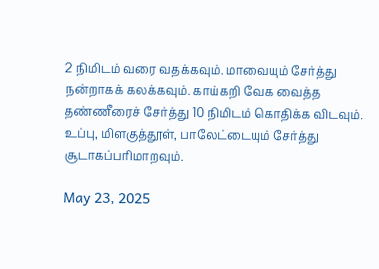2 நிமிடம் வரை வதக்கவும். மாவையும் சேர்த்து நன்றாகக் கலக்கவும். காய்கறி வேக வைத்த தண்ணீரைச் சேர்த்து 10 நிமிடம் கொதிக்க விடவும். உப்பு, மிளகுத்தூள், பாலேட்டையும் சேர்த்து சூடாகப்பரிமாறவும்.

May 23, 2025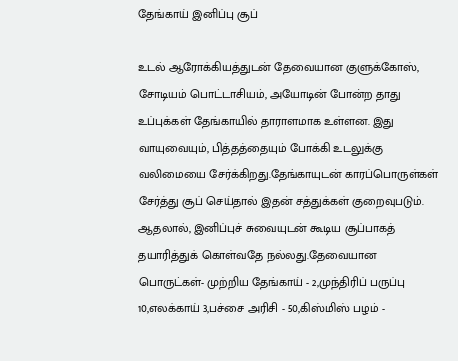தேங்காய் இனிப்பு சூப்

உடல் ஆரோக்கியத்துடன் தேவையான குளுக்கோஸ், சோடியம் பொட்டாசியம், அயோடின் போன்ற தாது உப்புக்கள் தேங்காயில் தாராளமாக உள்ளன. இது வாயுவையும், பித்தத்தையும் போக்கி உடலுக்கு வலிமையை சேர்க்கிறது.தேங்காயுடன் காரப்பொருள்கள் சேர்த்து சூப் செய்தால் இதன் சத்துக்கள் குறைவுபடும். ஆதலால், இனிப்புச் சுவையுடன் கூடிய சூப்பாகத் தயாரித்துக் கொள்வதே நல்லது.தேவையான பொருட்கள்- முற்றிய தேங்காய் - 2,முந்திரிப் பருப்பு 10,எலக்காய் 3,பச்சை அரிசி - 50,கிஸ்மிஸ் பழம் -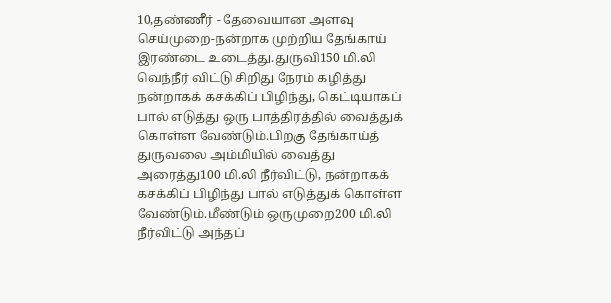10,தண்ணீர் - தேவையான அளவு செய்முறை-நன்றாக முற்றிய தேங்காய் இரண்டை உடைத்து.துருவி150 மி.லி வெந்நீர் விட்டு சிறிது நேரம் கழித்து நன்றாகக் கசக்கிப் பிழிந்து, கெட்டியாகப் பால் எடுத்து ஒரு பாத்திரத்தில் வைத்துக் கொள்ள வேண்டும்.பிறகு தேங்காய்த் துருவலை அம்மியில் வைத்து அரைத்து100 மி.லி நீர்விட்டு, நன்றாகக் கசக்கிப் பிழிந்து பால் எடுத்துக் கொள்ள வேண்டும்.மீண்டும் ஒருமுறை200 மி.லி நீர்விட்டு அந்தப்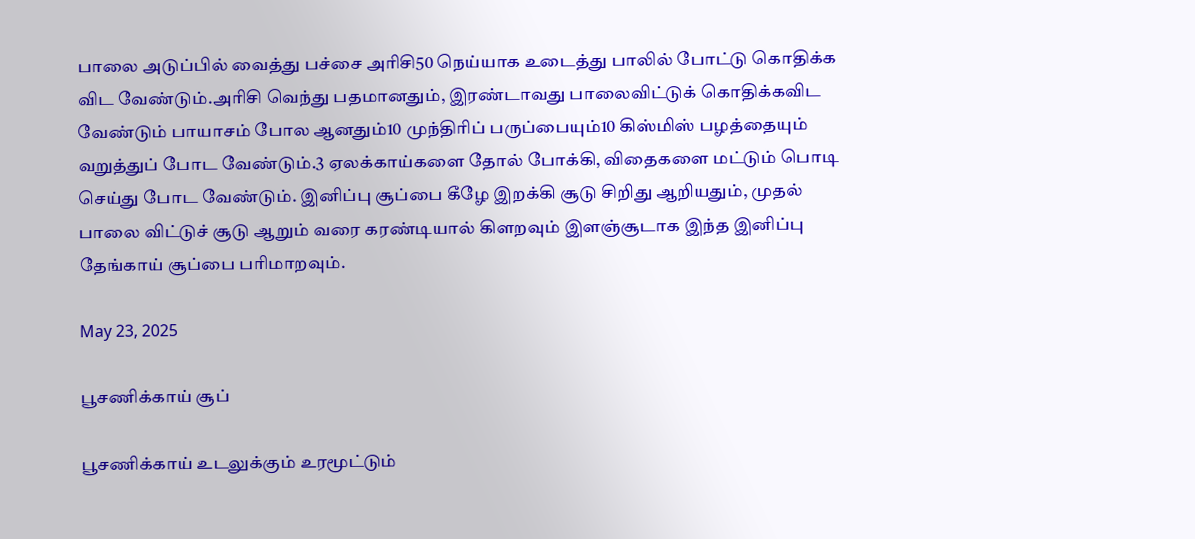பாலை அடுப்பில் வைத்து பச்சை அரிசி50 நெய்யாக உடைத்து பாலில் போட்டு கொதிக்க விட வேண்டும்.அரிசி வெந்து பதமானதும், இரண்டாவது பாலைவிட்டுக் கொதிக்கவிட வேண்டும் பாயாசம் போல ஆனதும்10 முந்திரிப் பருப்பையும்10 கிஸ்மிஸ் பழத்தையும் வறுத்துப் போட வேண்டும்.3 ஏலக்காய்களை தோல் போக்கி, விதைகளை மட்டும் பொடி செய்து போட வேண்டும். இனிப்பு சூப்பை கீழே இறக்கி சூடு சிறிது ஆறியதும், முதல் பாலை விட்டுச் சூடு ஆறும் வரை கரண்டியால் கிளறவும் இளஞ்சூடாக இந்த இனிப்பு தேங்காய் சூப்பை பரிமாறவும்.

May 23, 2025

பூசணிக்காய் சூப்

பூசணிக்காய் உடலுக்கும் உரமூட்டும்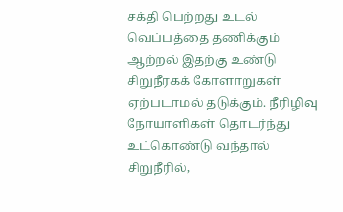சக்தி பெற்றது உடல் வெப்பத்தை தணிக்கும் ஆற்றல் இதற்கு உண்டு சிறுநீரகக் கோளாறுகள் ஏற்படாமல் தடுக்கும். நீரிழிவு நோயாளிகள் தொடர்ந்து உட்கொண்டு வந்தால் சிறுநீரில்,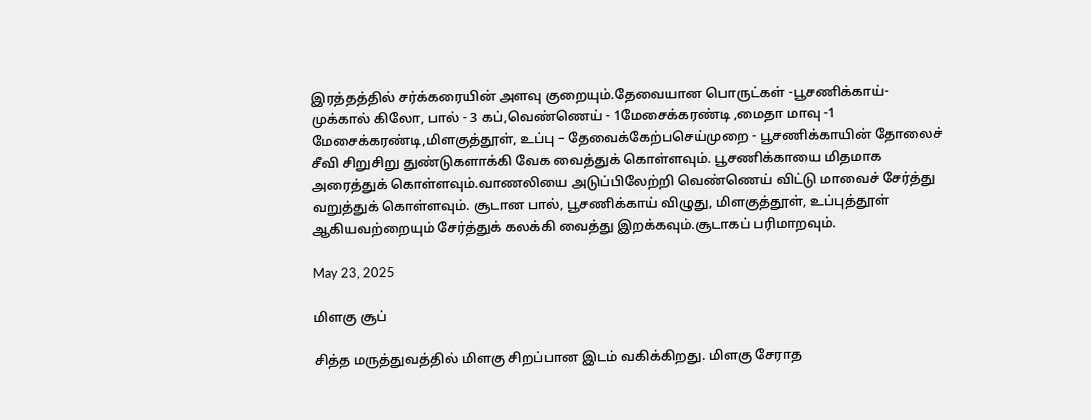இரத்தத்தில் சர்க்கரையின் அளவு குறையும்.தேவையான பொருட்கள் -பூசணிக்காய்- முக்கால் கிலோ, பால் - 3 கப்,வெண்ணெய் - 1மேசைக்கரண்டி ,மைதா மாவு -1 மேசைக்கரண்டி,மிளகுத்தூள், உப்பு – தேவைக்கேற்பசெய்முறை - பூசணிக்காயின் தோலைச் சீவி சிறுசிறு துண்டுகளாக்கி வேக வைத்துக் கொள்ளவும். பூசணிக்காயை மிதமாக அரைத்துக் கொள்ளவும்.வாணலியை அடுப்பிலேற்றி வெண்ணெய் விட்டு மாவைச் சேர்த்து வறுத்துக் கொள்ளவும். சூடான பால், பூசணிக்காய் விழுது, மிளகுத்தூள், உப்புத்தூள் ஆகியவற்றையும் சேர்த்துக் கலக்கி வைத்து இறக்கவும்.சூடாகப் பரிமாறவும்.

May 23, 2025

மிளகு சூப்

சித்த மருத்துவத்தில் மிளகு சிறப்பான இடம் வகிக்கிறது. மிளகு சேராத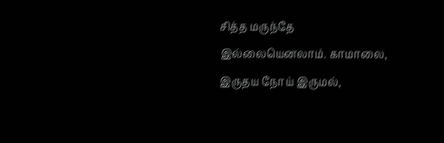சித்த மருந்தே இல்லையெனலாம். காமாலை, இருதய நோய் இருமல்,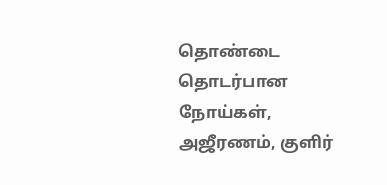தொண்டை தொடர்பான நோய்கள், அஜீரணம், குளிர்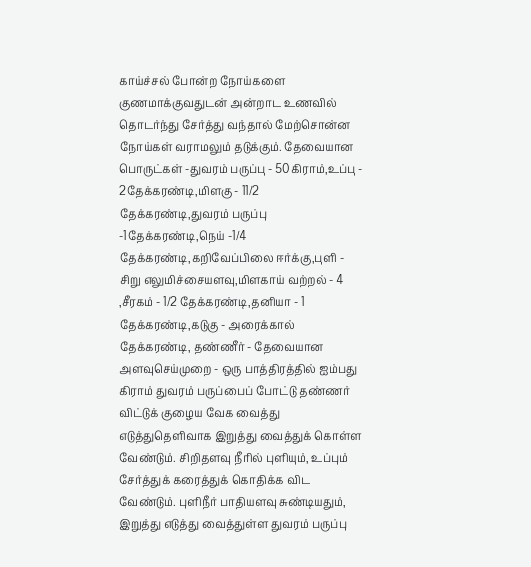காய்ச்சல் போன்ற நோய்களை குணமாக்குவதுடன் அன்றாட உணவில் தொடர்ந்து சேர்த்து வந்தால் மேற்சொன்ன நோய்கள் வராமலும் தடுக்கும். தேவையான பொருட்கள் -துவரம் பருப்பு - 50கிராம்,உப்பு - 2தேக்கரண்டி,மிளகு - 11/2 தேக்கரண்டி,துவரம் பருப்பு -1தேக்கரண்டி,நெய் -1/4 தேக்கரண்டி,கறிவேப்பிலை ஈர்க்கு,புளி - சிறு எலுமிச்சையளவு,மிளகாய் வற்றல் - 4 ,சீரகம் - 1/2 தேக்கரண்டி,தனியா - 1 தேக்கரண்டி,கடுகு - அரைக்கால் தேக்கரண்டி, தண்ணீர் - தேவையான அளவுசெய்முறை - ஒரு பாத்திரத்தில் ஐம்பது கிராம் துவரம் பருப்பைப் போட்டு தண்ணர் விட்டுக் குழைய வேக வைத்து எடுத்துதெளிவாக இறுத்து வைத்துக் கொள்ள வேண்டும். சிறிதளவு நீரில் புளியும், உப்பும் சேர்த்துக் கரைத்துக் கொதிக்க விட வேண்டும். புளிநீர் பாதியளவு சுண்டியதும், இறுத்து எடுத்து வைத்துள்ள துவரம் பருப்பு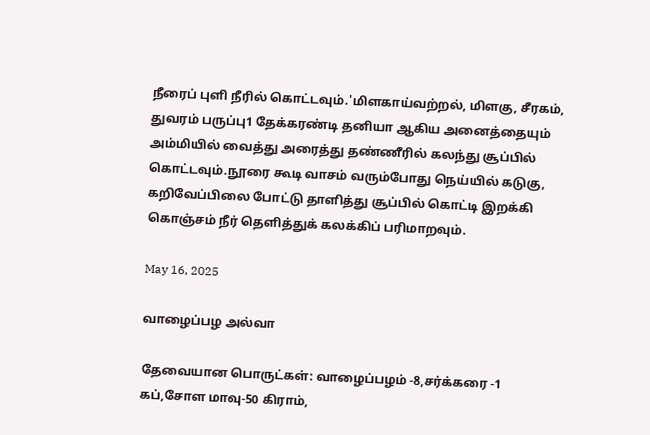நீரைப் புளி நீரில் கொட்டவும்.'மிளகாய்வற்றல், மிளகு, சீரகம், துவரம் பருப்பு1 தேக்கரண்டி தனியா ஆகிய அனைத்தையும் அம்மியில் வைத்து அரைத்து தண்ணீரில் கலந்து சூப்பில் கொட்டவும்.நூரை கூடி வாசம் வரும்போது நெய்யில் கடுகு, கறிவேப்பிலை போட்டு தாளித்து சூப்பில் கொட்டி இறக்கி கொஞ்சம் நீர் தெளித்துக் கலக்கிப் பரிமாறவும்.

May 16, 2025

வாழைப்பழ அல்வா

தேவையான பொருட்கள்: வாழைப்பழம் -8,சர்க்கரை -1 கப்,சோள மாவு-50 கிராம்,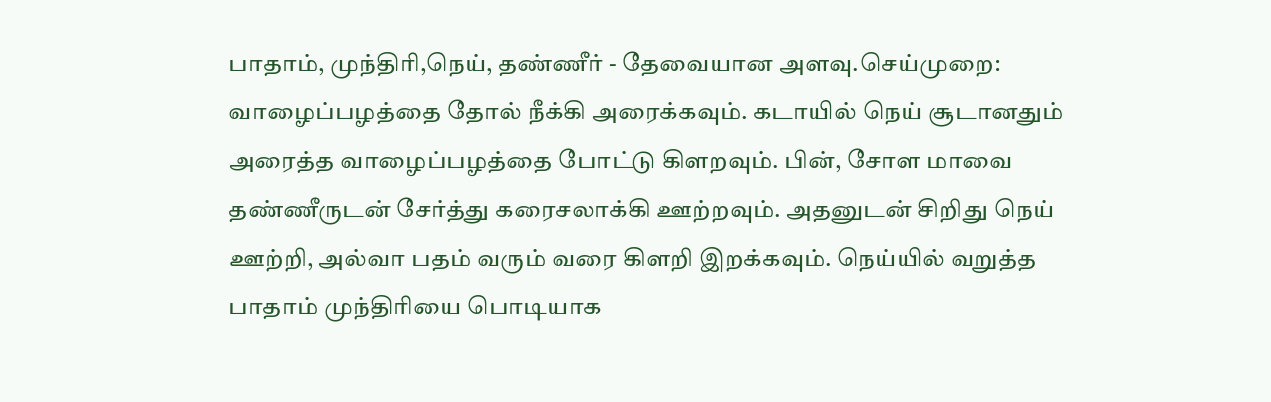பாதாம், முந்திரி,நெய், தண்ணீர் - தேவையான அளவு.செய்முறை: வாழைப்பழத்தை தோல் நீக்கி அரைக்கவும். கடாயில் நெய் சூடானதும் அரைத்த வாழைப்பழத்தை போட்டு கிளறவும். பின், சோள மாவை தண்ணீருடன் சேர்த்து கரைசலாக்கி ஊற்றவும். அதனுடன் சிறிது நெய் ஊற்றி, அல்வா பதம் வரும் வரை கிளறி இறக்கவும். நெய்யில் வறுத்த பாதாம் முந்திரியை பொடியாக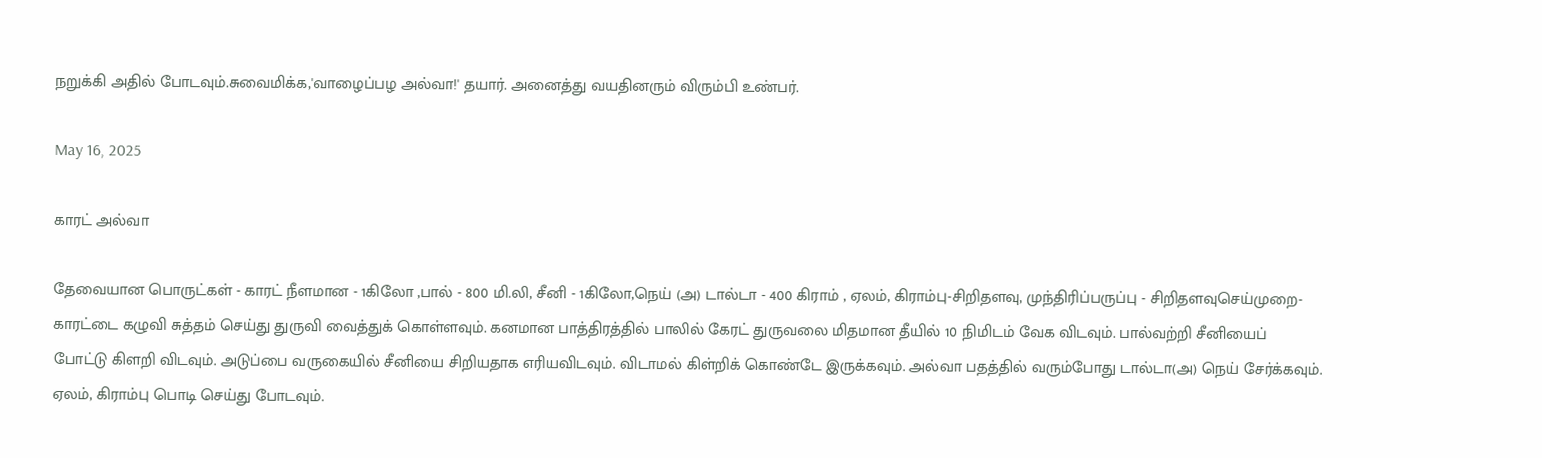நறுக்கி அதில் போடவும்.சுவைமிக்க,'வாழைப்பழ அல்வா!' தயார். அனைத்து வயதினரும் விரும்பி உண்பர்.

May 16, 2025

காரட் அல்வா

தேவையான பொருட்கள் - காரட் நீளமான - 1கிலோ ,பால் - 800 மி.லி, சீனி - 1கிலோ,நெய் (அ) டால்டா - 400 கிராம் , ஏலம், கிராம்பு-சிறிதளவு, முந்திரிப்பருப்பு - சிறிதளவுசெய்முறை-காரட்டை கழுவி சுத்தம் செய்து துருவி வைத்துக் கொள்ளவும். கனமான பாத்திரத்தில் பாலில் கேரட் துருவலை மிதமான தீயில் 10 நிமிடம் வேக விடவும். பால்வற்றி சீனியைப் போட்டு கிளறி விடவும். அடுப்பை வருகையில் சீனியை சிறியதாக எரியவிடவும். விடாமல் கிள்றிக் கொண்டே இருக்கவும். அல்வா பதத்தில் வரும்போது டால்டா(அ) நெய் சேர்க்கவும். ஏலம், கிராம்பு பொடி செய்து போடவும்.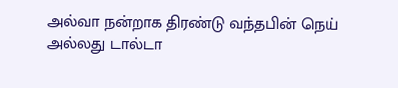அல்வா நன்றாக திரண்டு வந்தபின் நெய் அல்லது டால்டா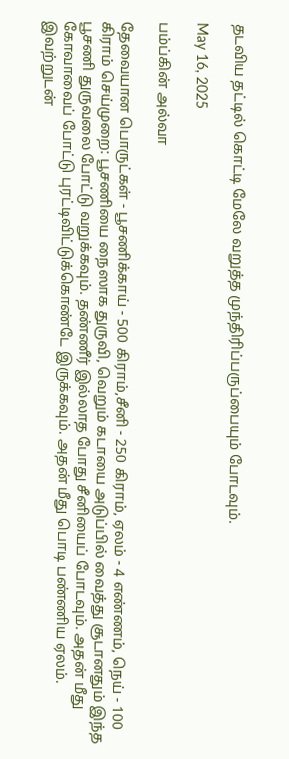தடவிய தட்டில் கொட்டி மேலே வறுத்த முந்திரிப்பருப்பையும் போடவும்.

May 16, 2025

பம்ப்கின் அல்வா

தேவையான பொருட்கள் - பூசணிக்காய் - 500 கிராம்,சீனி - 250 கிராம், ஏலம் - 4 எண்ணம், நெய் - 100 கிராம் செய்முறை: பூசணியை நைஸாக துருவி, வெறும் கடாயை அடுப்பில் வைத்து சூடானதும் இந்த பூசணி துருவலை போட்டு வறுக்கவும். தண்ணீர் இல்லாத போது சீனியைப் போடவும். அதன் மீது கோவாவைப் போட்டு புரட்டிவிட்டுக்கொண்டே இருக்கவும். அதன் மீது பொடி பண்ணிய ஏலம். இவற்றுடன்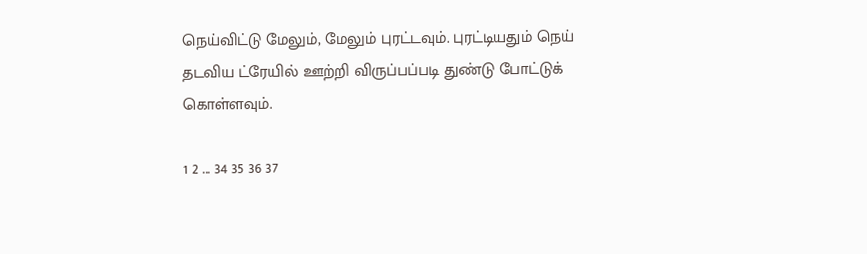நெய்விட்டு மேலும், மேலும் புரட்டவும். புரட்டியதும் நெய் தடவிய ட்ரேயில் ஊற்றி விருப்பப்படி துண்டு போட்டுக் கொள்ளவும்.

1 2 ... 34 35 36 37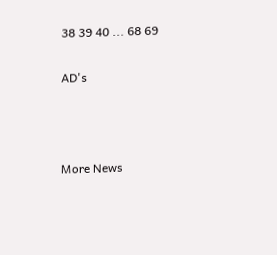38 39 40 ... 68 69

AD's



More News